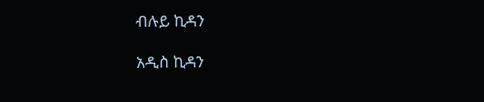ብሉይ ኪዳን

አዲስ ኪዳን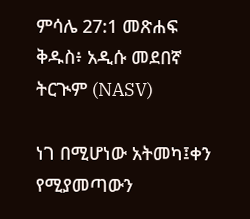ምሳሌ 27:1 መጽሐፍ ቅዱስ፥ አዲሱ መደበኛ ትርጒም (NASV)

ነገ በሚሆነው አትመካ፤ቀን የሚያመጣውን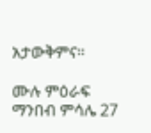አታውቅምና።

ሙሉ ምዕራፍ ማንበብ ምሳሌ 27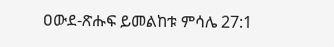ዐውደ-ጽሑፍ ይመልከቱ ምሳሌ 27:1